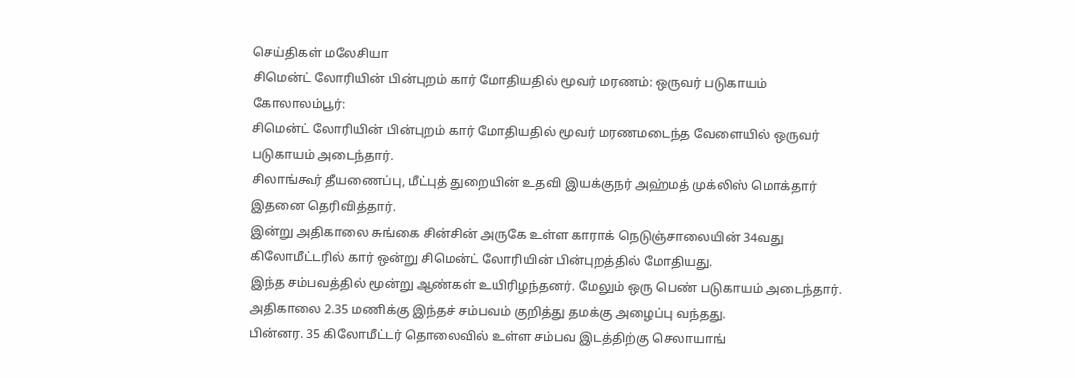செய்திகள் மலேசியா
சிமென்ட் லோரியின் பின்புறம் கார் மோதியதில் மூவர் மரணம்: ஒருவர் படுகாயம்
கோலாலம்பூர்:
சிமென்ட் லோரியின் பின்புறம் கார் மோதியதில் மூவர் மரணமடைந்த வேளையில் ஒருவர் படுகாயம் அடைந்தார்.
சிலாங்கூர் தீயணைப்பு, மீட்புத் துறையின் உதவி இயக்குநர் அஹ்மத் முக்லிஸ் மொக்தார் இதனை தெரிவித்தார்.
இன்று அதிகாலை சுங்கை சின்சின் அருகே உள்ள காராக் நெடுஞ்சாலையின் 34வது கிலோமீட்டரில் கார் ஒன்று சிமென்ட் லோரியின் பின்புறத்தில் மோதியது.
இந்த சம்பவத்தில் மூன்று ஆண்கள் உயிரிழந்தனர். மேலும் ஒரு பெண் படுகாயம் அடைந்தார்.
அதிகாலை 2.35 மணிக்கு இந்தச் சம்பவம் குறித்து தமக்கு அழைப்பு வந்தது.
பின்னர. 35 கிலோமீட்டர் தொலைவில் உள்ள சம்பவ இடத்திற்கு செலாயாங்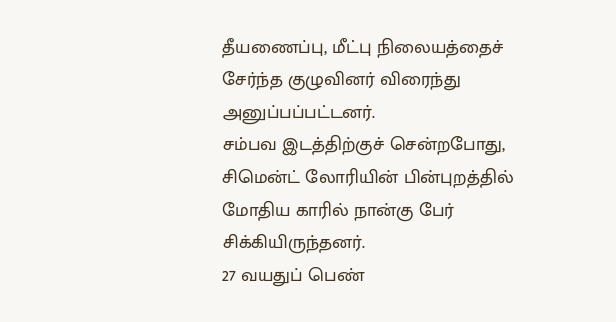தீயணைப்பு, மீட்பு நிலையத்தைச் சேர்ந்த குழுவினர் விரைந்து அனுப்பப்பட்டனர்.
சம்பவ இடத்திற்குச் சென்றபோது, சிமென்ட் லோரியின் பின்புறத்தில் மோதிய காரில் நான்கு பேர் சிக்கியிருந்தனர்.
27 வயதுப் பெண்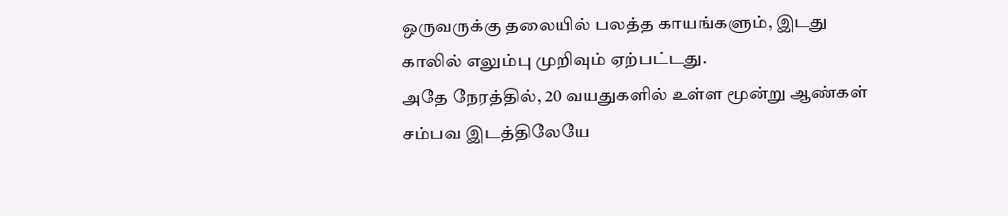ஒருவருக்கு தலையில் பலத்த காயங்களும், இடது காலில் எலும்பு முறிவும் ஏற்பட்டது.
அதே நேரத்தில், 20 வயதுகளில் உள்ள மூன்று ஆண்கள் சம்பவ இடத்திலேயே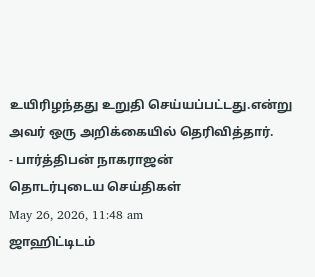உயிரிழந்தது உறுதி செய்யப்பட்டது.என்று அவர் ஒரு அறிக்கையில் தெரிவித்தார்.
- பார்த்திபன் நாகராஜன்
தொடர்புடைய செய்திகள்
May 26, 2026, 11:48 am
ஜாஹிட்டிடம்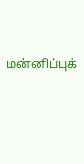மன்னிப்புக்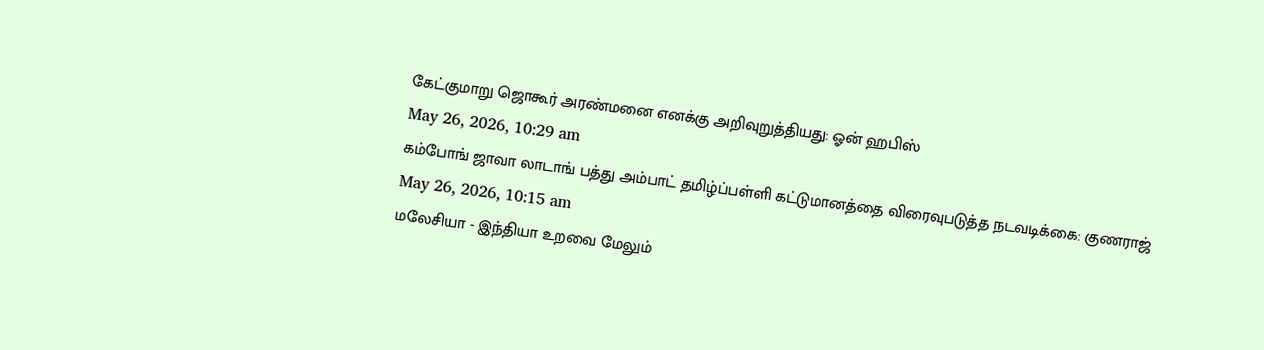கேட்குமாறு ஜொகூர் அரண்மனை எனக்கு அறிவுறுத்தியது: ஓன் ஹபிஸ்
May 26, 2026, 10:29 am
கம்போங் ஜாவா லாடாங் பத்து அம்பாட் தமிழ்ப்பள்ளி கட்டுமானத்தை விரைவுபடுத்த நடவடிக்கை: குணராஜ்
May 26, 2026, 10:15 am
மலேசியா - இந்தியா உறவை மேலும்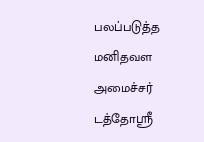பலப்படுத்த மனிதவள அமைச்சர் டத்தோஸ்ரீ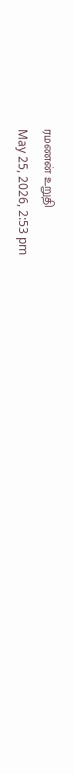ரமணன் உறுதி
May 25, 2026, 2:53 pm